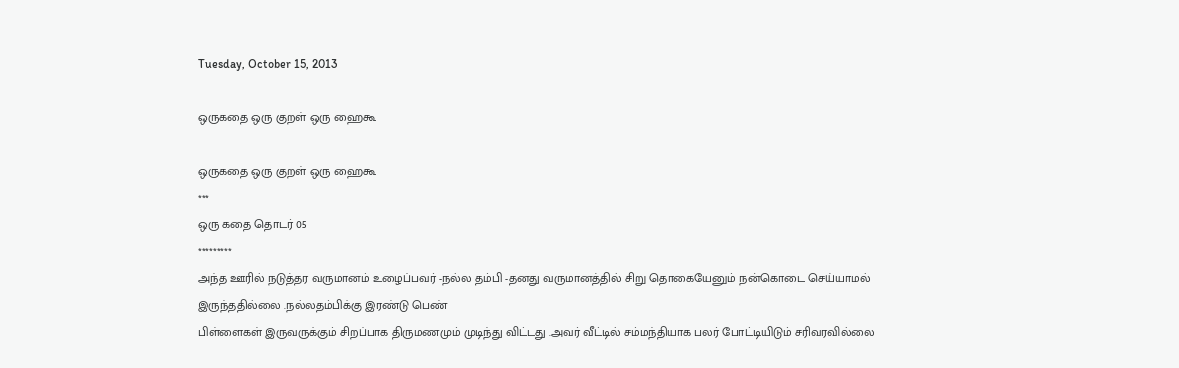Tuesday, October 15, 2013

ஒருகதை ஒரு குறள் ஒரு ஹைகூ

ஒருகதை ஒரு குறள் ஒரு ஹைகூ
***
ஒரு கதை தொடர் 05
*********
அந்த ஊரில் நடுத்தர வருமானம் உழைப்பவர் -நல்ல தம்பி -தனது வருமானத்தில் சிறு தொகையேனும் நன்கொடை செய்யாமல் இருந்ததில்லை .நல்லதம்பிக்கு இரண்டு பெண்
பிள்ளைகள் இருவருக்கும் சிறப்பாக திருமணமும் முடிந்து விட்டது .அவர் வீட்டில் சம்மந்தியாக பலர் போட்டியிடும் சரிவரவில்லை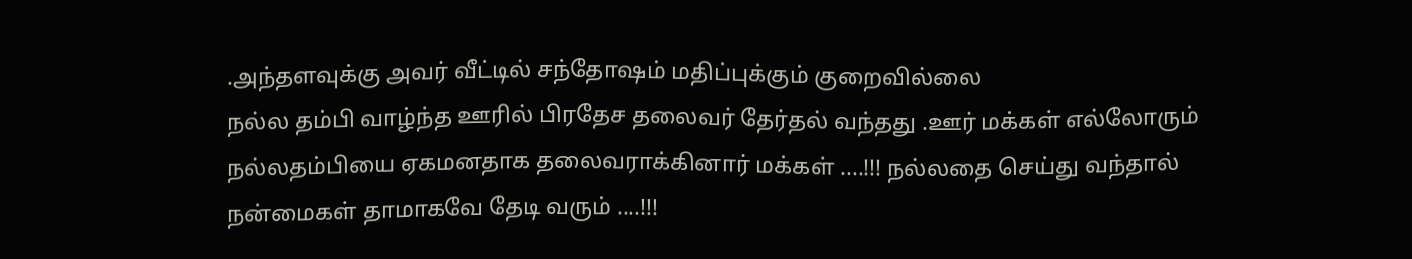.அந்தளவுக்கு அவர் வீட்டில் சந்தோஷம் மதிப்புக்கும் குறைவில்லை
நல்ல தம்பி வாழ்ந்த ஊரில் பிரதேச தலைவர் தேர்தல் வந்தது .ஊர் மக்கள் எல்லோரும்
நல்லதம்பியை ஏகமனதாக தலைவராக்கினார் மக்கள் ....!!! நல்லதை செய்து வந்தால்
நன்மைகள் தாமாகவே தேடி வரும் ....!!!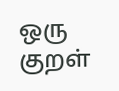ஒரு குறள்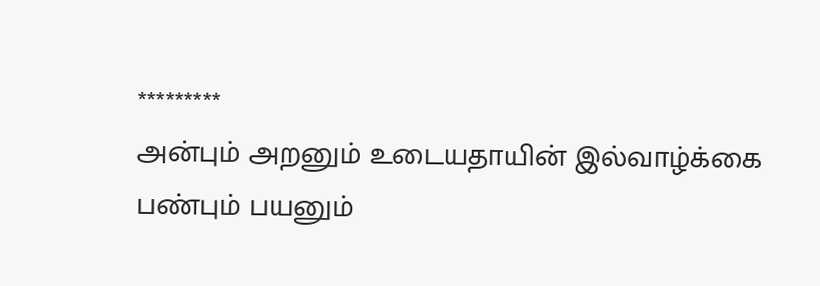*********
அன்பும் அறனும் உடையதாயின் இல்வாழ்க்கை
பண்பும் பயனும்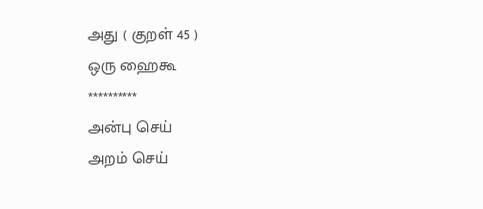அது ( குறள் 45 )
ஒரு ஹைகூ
**********
அன்பு செய்
அறம் செய்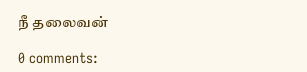நீ தலைவன்

0 comments: